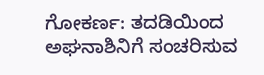ಗೋಕರ್ಣ: ತದಡಿಯಿಂದ ಅಘನಾಶಿನಿಗೆ ಸಂಚರಿಸುವ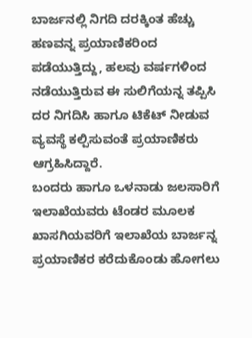ಬಾರ್ಜನಲ್ಲಿ ನಿಗದಿ ದರಕ್ಕಿಂತ ಹೆಚ್ಚು ಹಣವನ್ನ ಪ್ರಯಾಣಿಕರಿಂದ ಪಡೆಯುತ್ತಿದ್ದು, ಹಲವು ವರ್ಷಗಳಿಂದ ನಡೆಯುತ್ತಿರುವ ಈ ಸುಲಿಗೆಯನ್ನ ತಪ್ಪಿಸಿ ದರ ನಿಗದಿಸಿ ಹಾಗೂ ಟಿಕೆಟ್ ನೀಡುವ ವ್ಯವಸ್ಥೆ ಕಲ್ಪಿಸುವಂತೆ ಪ್ರಯಾಣಿಕರು ಆಗ್ರಹಿಸಿದ್ದಾರೆ.
ಬಂದರು ಹಾಗೂ ಒಳನಾಡು ಜಲಸಾರಿಗೆ ಇಲಾಖೆಯವರು ಟೆಂಡರ ಮೂಲಕ ಖಾಸಗಿಯವರಿಗೆ ಇಲಾಖೆಯ ಬಾರ್ಜನ್ನ ಪ್ರಯಾಣಿಕರ ಕರೆದುಕೊಂಡು ಹೋಗಲು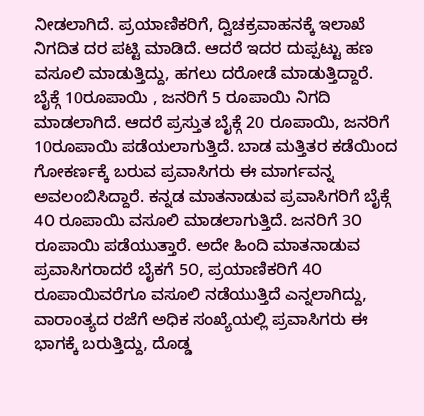ನೀಡಲಾಗಿದೆ. ಪ್ರಯಾಣಿಕರಿಗೆ, ದ್ವಿಚಕ್ರವಾಹನಕ್ಕೆ ಇಲಾಖೆ ನಿಗದಿತ ದರ ಪಟ್ಟಿ ಮಾಡಿದೆ. ಆದರೆ ಇದರ ದುಪ್ಪಟ್ಟು ಹಣ ವಸೂಲಿ ಮಾಡುತ್ತಿದ್ದು, ಹಗಲು ದರೋಡೆ ಮಾಡುತ್ತಿದ್ದಾರೆ.
ಬೈಕ್ಗೆ 10ರೂಪಾಯಿ , ಜನರಿಗೆ 5 ರೂಪಾಯಿ ನಿಗದಿ ಮಾಡಲಾಗಿದೆ. ಆದರೆ ಪ್ರಸ್ತುತ ಬೈಕ್ಗೆ 20 ರೂಪಾಯಿ, ಜನರಿಗೆ 10ರೂಪಾಯಿ ಪಡೆಯಲಾಗುತ್ತಿದೆ. ಬಾಡ ಮತ್ತಿತರ ಕಡೆಯಿಂದ ಗೋಕರ್ಣಕ್ಕೆ ಬರುವ ಪ್ರವಾಸಿಗರು ಈ ಮಾರ್ಗವನ್ನ ಅವಲಂಬಿಸಿದ್ದಾರೆ. ಕನ್ನಡ ಮಾತನಾಡುವ ಪ್ರವಾಸಿಗರಿಗೆ ಬೈಕ್ಗೆ 4೦ ರೂಪಾಯಿ ವಸೂಲಿ ಮಾಡಲಾಗುತ್ತಿದೆ. ಜನರಿಗೆ 3೦ ರೂಪಾಯಿ ಪಡೆಯುತ್ತಾರೆ. ಅದೇ ಹಿಂದಿ ಮಾತನಾಡುವ ಪ್ರವಾಸಿಗರಾದರೆ ಬೈಕಗೆ 5೦, ಪ್ರಯಾಣಿಕರಿಗೆ 4೦ ರೂಪಾಯಿವರೆಗೂ ವಸೂಲಿ ನಡೆಯುತ್ತಿದೆ ಎನ್ನಲಾಗಿದ್ದು, ವಾರಾಂತ್ಯದ ರಜೆಗೆ ಅಧಿಕ ಸಂಖ್ಯೆಯಲ್ಲಿ ಪ್ರವಾಸಿಗರು ಈ ಭಾಗಕ್ಕೆ ಬರುತ್ತಿದ್ದು, ದೊಡ್ಡ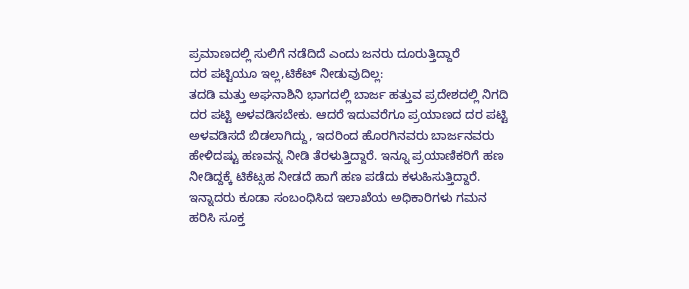ಪ್ರಮಾಣದಲ್ಲಿ ಸುಲಿಗೆ ನಡೆದಿದೆ ಎಂದು ಜನರು ದೂರುತ್ತಿದ್ದಾರೆ
ದರ ಪಟ್ಟಿಯೂ ಇಲ್ಲ,ಟಿಕೆಟ್ ನೀಡುವುದಿಲ್ಲ:
ತದಡಿ ಮತ್ತು ಅಘನಾಶಿನಿ ಭಾಗದಲ್ಲಿ ಬಾರ್ಜ ಹತ್ತುವ ಪ್ರದೇಶದಲ್ಲಿ ನಿಗದಿ ದರ ಪಟ್ಟಿ ಅಳವಡಿಸಬೇಕು. ಆದರೆ ಇದುವರೆಗೂ ಪ್ರಯಾಣದ ದರ ಪಟ್ಟಿ ಅಳವಡಿಸದೆ ಬಿಡಲಾಗಿದ್ದು, ಇದರಿಂದ ಹೊರಗಿನವರು ಬಾರ್ಜನವರು ಹೇಳಿದಷ್ಟು ಹಣವನ್ನ ನೀಡಿ ತೆರಳುತ್ತಿದ್ದಾರೆ. ಇನ್ನೂ ಪ್ರಯಾಣಿಕರಿಗೆ ಹಣ ನೀಡಿದ್ದಕ್ಕೆ ಟಿಕೆಟ್ಸಹ ನೀಡದೆ ಹಾಗೆ ಹಣ ಪಡೆದು ಕಳುಹಿಸುತ್ತಿದ್ದಾರೆ. ಇನ್ನಾದರು ಕೂಡಾ ಸಂಬಂಧಿಸಿದ ಇಲಾಖೆಯ ಅಧಿಕಾರಿಗಳು ಗಮನ ಹರಿಸಿ ಸೂಕ್ತ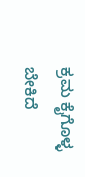ಕ್ರಮ ಕೈಗೊಳ್ಳ ಬೇಕಿದೆ